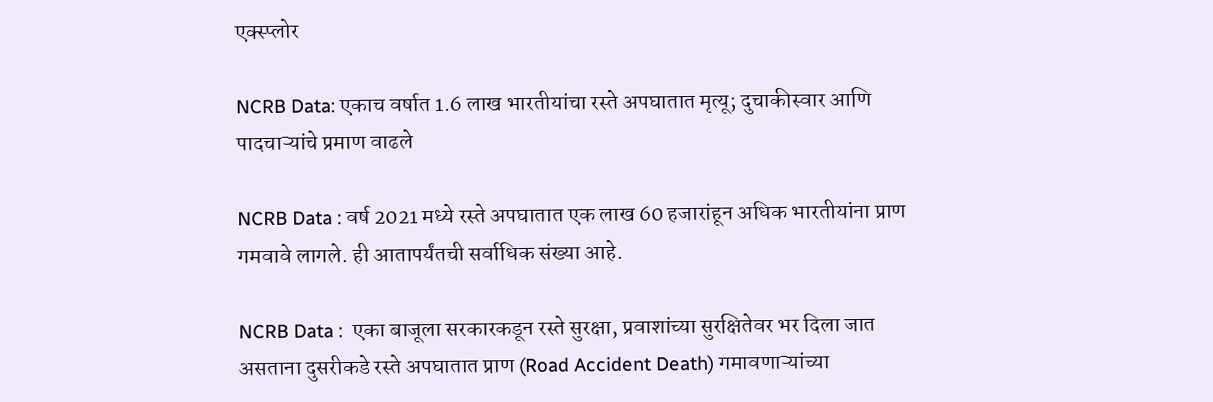एक्स्प्लोर

NCRB Data: एकाच वर्षात 1.6 लाख भारतीयांचा रस्ते अपघातात मृत्यू; दुचाकीस्वार आणि पादचाऱ्यांचे प्रमाण वाढले

NCRB Data : वर्ष 2021 मध्ये रस्ते अपघातात एक लाख 60 हजारांहून अधिक भारतीयांना प्राण गमवावे लागले. ही आतापर्यंतची सर्वाधिक संख्या आहे.

NCRB Data :  एका बाजूला सरकारकडून रस्ते सुरक्षा, प्रवाशांच्या सुरक्षितेवर भर दिला जात असताना दुसरीकडे रस्ते अपघातात प्राण (Road Accident Death) गमावणाऱ्यांच्या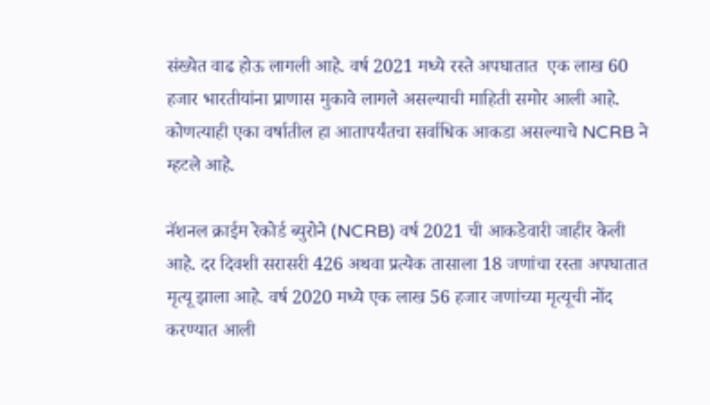संख्येत वाढ होऊ लागली आहे. वर्ष 2021 मध्ये रस्ते अपघातात  एक लाख 60 हजार भारतीयांना प्राणास मुकावे लागले असल्याची माहिती समोर आली आहे. कोणत्याही एका वर्षातील हा आतापर्यंतचा सर्वाधिक आकडा असल्याचे NCRB ने म्हटले आहे.

नॅशनल क्राईम रेकोर्ड ब्युरोने (NCRB) वर्ष 2021 ची आकडेवारी जाहीर केली आहे. दर दिवशी सरासरी 426 अथवा प्रत्येक तासाला 18 जणांचा रस्ता अपघातात मृत्यू झाला आहे. वर्ष 2020 मध्ये एक लाख 56 हजार जणांच्या मृत्यूची नोंद करण्यात आली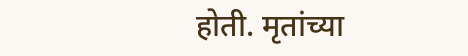होती. मृतांच्या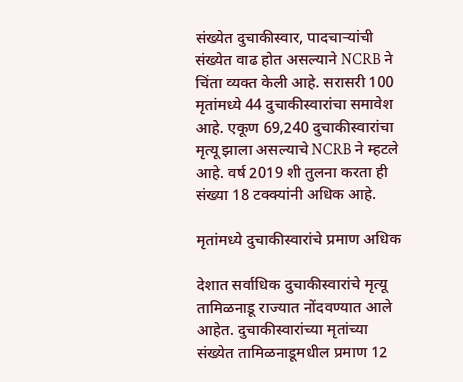संख्येत दुचाकीस्वार, पादचाऱ्यांची संख्येत वाढ होत असल्याने NCRB ने चिंता व्यक्त केली आहे. सरासरी 100 मृतांमध्ये 44 दुचाकीस्वारांचा समावेश आहे. एकूण 69,240 दुचाकीस्वारांचा मृत्यू झाला असल्याचे NCRB ने म्हटले आहे. वर्ष 2019 शी तुलना करता ही संख्या 18 टक्क्यांनी अधिक आहे.

मृतांमध्ये दुचाकीस्वारांचे प्रमाण अधिक

देशात सर्वाधिक दुचाकीस्वारांचे मृत्यू तामिळनाडू राज्यात नोंदवण्यात आले आहेत. दुचाकीस्वारांच्या मृतांच्या संख्येत तामिळनाडूमधील प्रमाण 12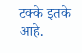टक्के इतके आहे.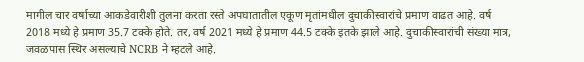मागील चार वर्षाच्या आकडेवारीशी तुलना करता रस्ते अपघातातील एकूण मृतांमधील दुचाकीस्वारांचे प्रमाण वाढत आहे. वर्ष 2018 मध्ये हे प्रमाण 35.7 टक्के होते. तर, वर्ष 2021 मध्ये हे प्रमाण 44.5 टक्के इतके झाले आहे. दुचाकीस्वारांची संख्या मात्र, जवळपास स्थिर असल्याचे NCRB ने म्हटले आहे.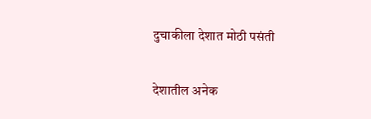दुचाकीला देशात मोठी पसंती

देशातील अनेक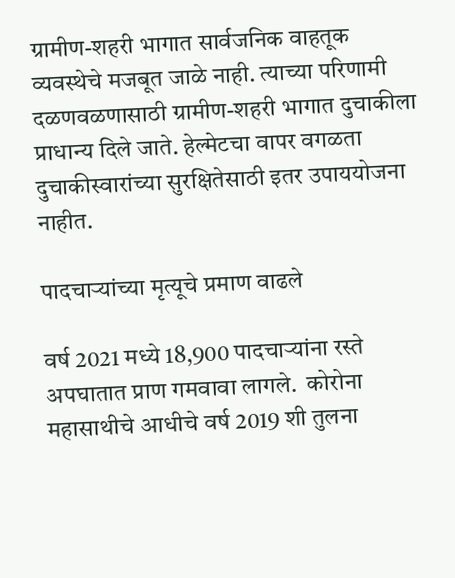ग्रामीण-शहरी भागात सार्वजनिक वाहतूक व्यवस्थेचे मजबूत जाळे नाही. त्याच्या परिणामी दळणवळणासाठी ग्रामीण-शहरी भागात दुचाकीला प्राधान्य दिले जाते. हेल्मेटचा वापर वगळता दुचाकीस्वारांच्या सुरक्षितेसाठी इतर उपाययोजना नाहीत.

पादचाऱ्यांच्या मृत्यूचे प्रमाण वाढले

वर्ष 2021 मध्ये 18,900 पादचाऱ्यांना रस्ते अपघातात प्राण गमवावा लागले.  कोरोना महासाथीचे आधीचे वर्ष 2019 शी तुलना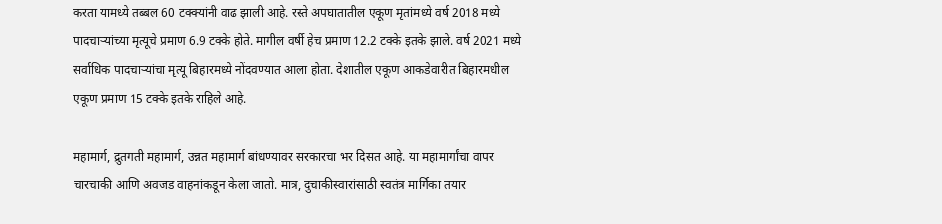करता यामध्ये तब्बल 60 टक्क्यांनी वाढ झाली आहे. रस्ते अपघातातील एकूण मृतांमध्ये वर्ष 2018 मध्ये पादचाऱ्यांच्या मृत्यूचे प्रमाण 6.9 टक्के होते. मागील वर्षी हेच प्रमाण 12.2 टक्के इतके झाले. वर्ष 2021 मध्ये सर्वाधिक पादचाऱ्यांचा मृत्यू बिहारमध्ये नोंदवण्यात आला होता. देशातील एकूण आकडेवारीत बिहारमधील एकूण प्रमाण 15 टक्के इतके राहिले आहे.

महामार्ग, द्रुतगती महामार्ग, उन्नत महामार्ग बांधण्यावर सरकारचा भर दिसत आहे. या महामार्गांचा वापर चारचाकी आणि अवजड वाहनांकडून केला जातो. मात्र, दुचाकीस्वारांसाठी स्वतंत्र मार्गिका तयार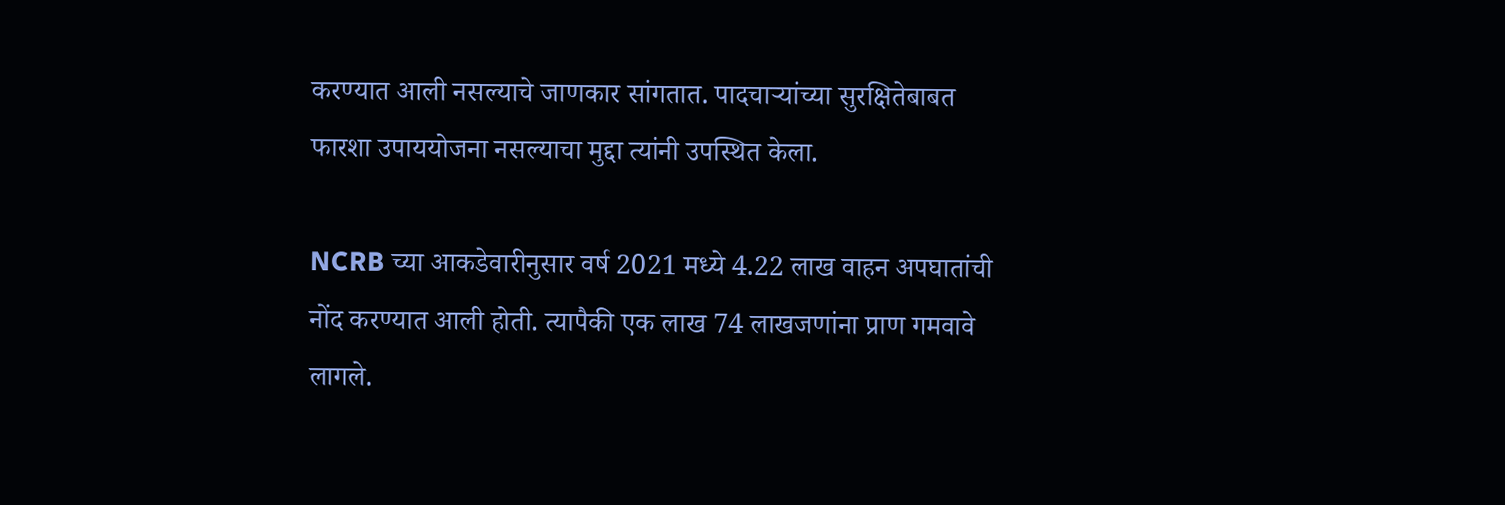करण्यात आली नसल्याचे जाणकार सांगतात. पादचाऱ्यांच्या सुरक्षितेबाबत फारशा उपाययोजना नसल्याचा मुद्दा त्यांनी उपस्थित केला.

NCRB च्या आकडेवारीनुसार वर्ष 2021 मध्ये 4.22 लाख वाहन अपघातांची नोंद करण्यात आली होती. त्यापैकी एक लाख 74 लाखजणांना प्राण गमवावे लागले.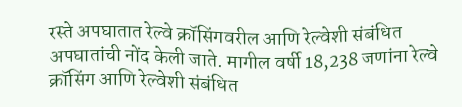रस्ते अपघातात रेल्वे क्रॉसिंगवरील आणि रेल्वेशी संबंधित अपघातांची नोंद केली जाते. मागील वर्षी 18,238 जणांना रेल्वे क्रॉसिंग आणि रेल्वेशी संबंधित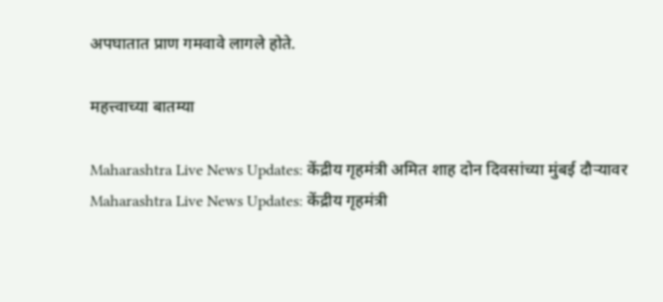अपघातात प्राण गमवावे लागले होते.

महत्त्वाच्या बातम्या

Maharashtra Live News Updates: केंद्रीय गृहमंत्री अमित शाह दोन दिवसांच्या मुंबई दौऱ्यावर
Maharashtra Live News Updates: केंद्रीय गृहमंत्री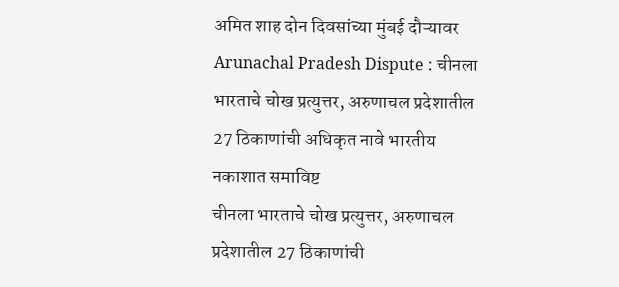अमित शाह दोन दिवसांच्या मुंबई दौऱ्यावर
Arunachal Pradesh Dispute : चीनला भारताचे चोख प्रत्युत्तर, अरुणाचल प्रदेशातील 27 ठिकाणांची अधिकृत नावे भारतीय नकाशात समाविष्ट
चीनला भारताचे चोख प्रत्युत्तर, अरुणाचल प्रदेशातील 27 ठिकाणांची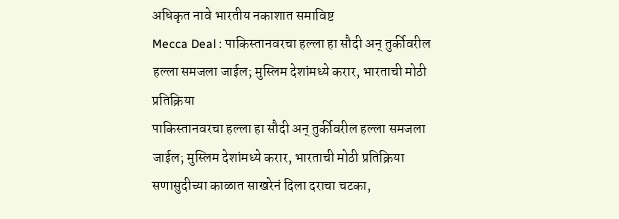अधिकृत नावे भारतीय नकाशात समाविष्ट
Mecca Deal : पाकिस्तानवरचा हल्ला हा सौदी अन् तुर्कीवरील हल्ला समजला जाईल; मुस्लिम देशांमध्ये करार, भारताची मोठी प्रतिक्रिया
पाकिस्तानवरचा हल्ला हा सौदी अन् तुर्कीवरील हल्ला समजला जाईल; मुस्लिम देशांमध्ये करार, भारताची मोठी प्रतिक्रिया
सणासुदीच्या काळात साखरेनं दिला दराचा चटका,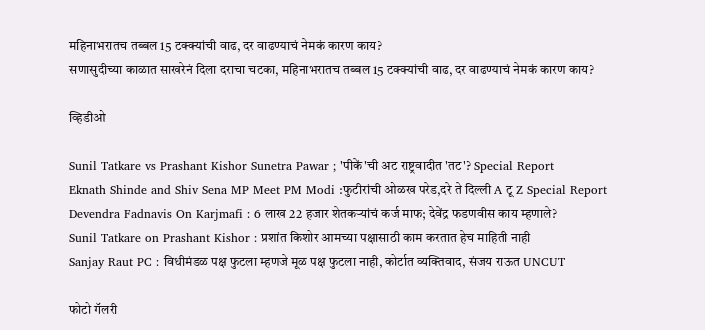महिनाभरातच तब्बल 15 टक्क्यांची वाढ, दर वाढण्याचं नेमकं कारण काय?
सणासुदीच्या काळात साखरेनं दिला दराचा चटका, महिनाभरातच तब्बल 15 टक्क्यांची वाढ, दर वाढण्याचं नेमकं कारण काय?

व्हिडीओ

Sunil Tatkare vs Prashant Kishor Sunetra Pawar ; 'पीकें'ची अट राष्ट्रवादीत 'तट'? Special Report
Eknath Shinde and Shiv Sena MP Meet PM Modi :फुटीरांची ओळख परेड,दरे ते दिल्ली A टू Z Special Report
Devendra Fadnavis On Karjmafi : 6 लाख 22 हजार शेतकऱ्यांचं कर्ज माफ; देवेंद्र फडणवीस काय म्हणाले?
Sunil Tatkare on Prashant Kishor : प्रशांत किशोर आमच्या पक्षासाठी काम करतात हेच माहिती नाही
Sanjay Raut PC : विधीमंडळ पक्ष फुटला म्हणजे मूळ पक्ष फुटला नाही, कोर्टात व्यक्तिवाद, संजय राऊत UNCUT

फोटो गॅलरी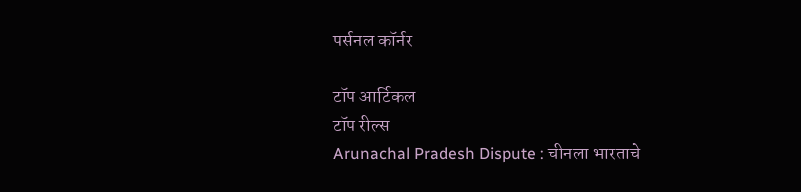पर्सनल कॉर्नर

टॉप आर्टिकल
टॉप रील्स
Arunachal Pradesh Dispute : चीनला भारताचे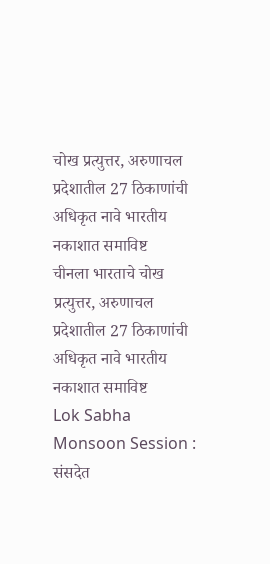चोख प्रत्युत्तर, अरुणाचल प्रदेशातील 27 ठिकाणांची अधिकृत नावे भारतीय नकाशात समाविष्ट
चीनला भारताचे चोख प्रत्युत्तर, अरुणाचल प्रदेशातील 27 ठिकाणांची अधिकृत नावे भारतीय नकाशात समाविष्ट
Lok Sabha Monsoon Session : संसदेत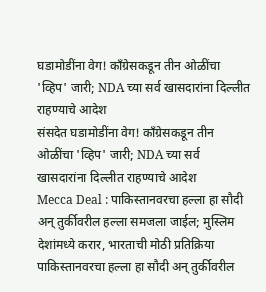घडामोडींना वेग! काँग्रेसकडून तीन ओळींचा 'व्हिप' जारी; NDA च्या सर्व खासदारांना दिल्लीत राहण्याचे आदेश
संसदेत घडामोडींना वेग! काँग्रेसकडून तीन ओळींचा 'व्हिप' जारी; NDA च्या सर्व खासदारांना दिल्लीत राहण्याचे आदेश
Mecca Deal : पाकिस्तानवरचा हल्ला हा सौदी अन् तुर्कीवरील हल्ला समजला जाईल; मुस्लिम देशांमध्ये करार, भारताची मोठी प्रतिक्रिया
पाकिस्तानवरचा हल्ला हा सौदी अन् तुर्कीवरील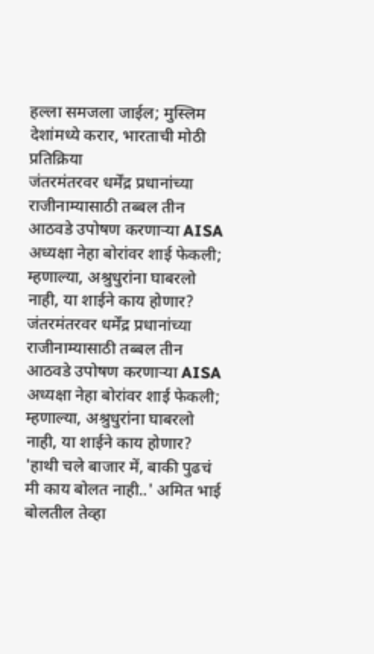हल्ला समजला जाईल; मुस्लिम देशांमध्ये करार, भारताची मोठी प्रतिक्रिया
जंतरमंतरवर धर्मेंद्र प्रधानांच्या राजीनाम्यासाठी तब्बल तीन आठवडे उपोषण करणाऱ्या AISA अध्यक्षा नेहा बोरांवर शाई फेकली; म्हणाल्या, अश्रुधुरांना घाबरलो नाही, या शाईने काय होणार?
जंतरमंतरवर धर्मेंद्र प्रधानांच्या राजीनाम्यासाठी तब्बल तीन आठवडे उपोषण करणाऱ्या AISA अध्यक्षा नेहा बोरांवर शाई फेकली; म्हणाल्या, अश्रुधुरांना घाबरलो नाही, या शाईने काय होणार?
'हाथी चले बाजार में, बाकी पुढचं मी काय बोलत नाही..' अमित भाई बोलतील तेव्हा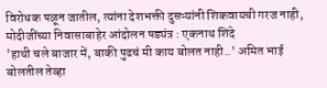विरोधक पळून जातील, त्यांना देशभक्ती दुसऱ्यांनी शिकवायची गरज नाही, मोदीजींच्या निवासाबाहेर आंदोलन षड्यंत्र : एकनाथ शिंदे
'हाथी चले बाजार में, बाकी पुढचं मी काय बोलत नाही..' अमित भाई बोलतील तेव्हा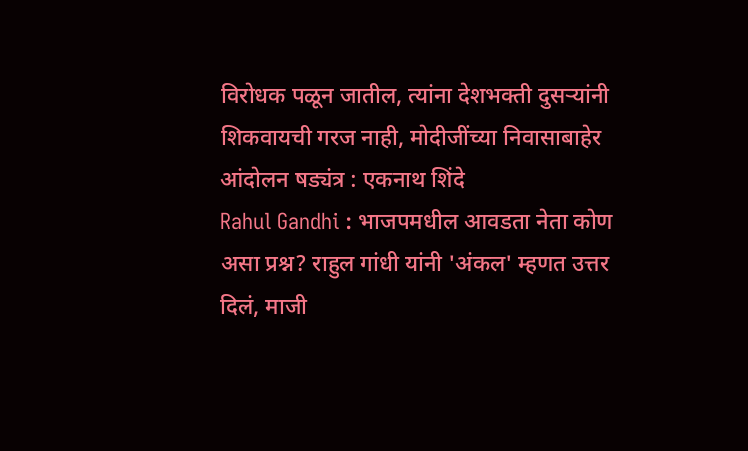विरोधक पळून जातील, त्यांना देशभक्ती दुसऱ्यांनी शिकवायची गरज नाही, मोदीजींच्या निवासाबाहेर आंदोलन षड्यंत्र : एकनाथ शिंदे
Rahul Gandhi : भाजपमधील आवडता नेता कोण असा प्रश्न? राहुल गांधी यांनी 'अंकल' म्हणत उत्तर दिलं, माजी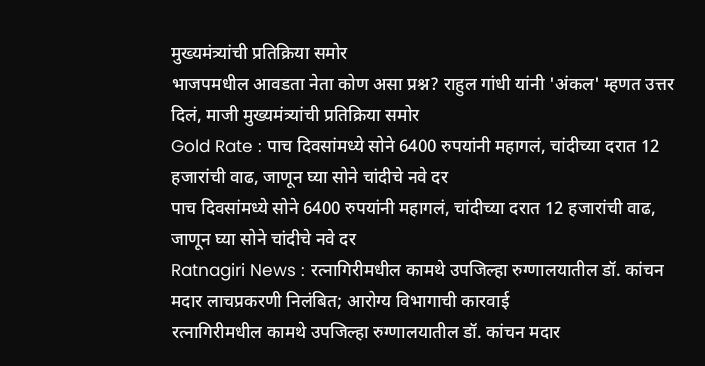मुख्यमंत्र्यांची प्रतिक्रिया समोर
भाजपमधील आवडता नेता कोण असा प्रश्न? राहुल गांधी यांनी 'अंकल' म्हणत उत्तर दिलं, माजी मुख्यमंत्र्यांची प्रतिक्रिया समोर
Gold Rate : पाच दिवसांमध्ये सोने 6400 रुपयांनी महागलं, चांदीच्या दरात 12 हजारांची वाढ, जाणून घ्या सोने चांदीचे नवे दर
पाच दिवसांमध्ये सोने 6400 रुपयांनी महागलं, चांदीच्या दरात 12 हजारांची वाढ, जाणून घ्या सोने चांदीचे नवे दर
Ratnagiri News : रत्नागिरीमधील कामथे उपजिल्हा रुग्णालयातील डॉ. कांचन मदार लाचप्रकरणी निलंबित; आरोग्य विभागाची कारवाई
रत्नागिरीमधील कामथे उपजिल्हा रुग्णालयातील डॉ. कांचन मदार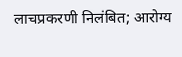लाचप्रकरणी निलंबित; आरोग्य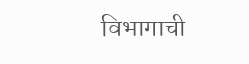विभागाची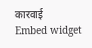कारवाई
Embed widget